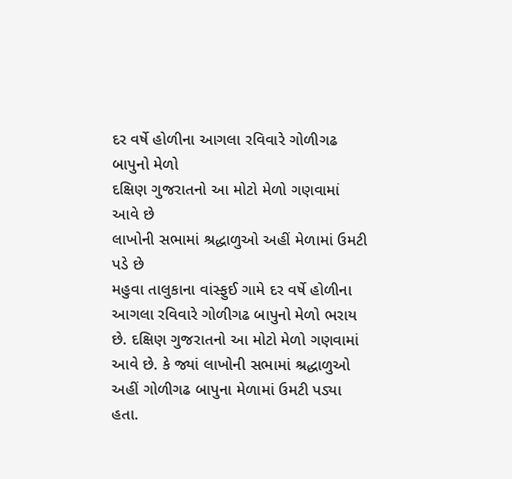દર વર્ષે હોળીના આગલા રવિવારે ગોળીગઢ બાપુનો મેળો
દક્ષિણ ગુજરાતનો આ મોટો મેળો ગણવામાં આવે છે
લાખોની સભામાં શ્રદ્ધાળુઓ અહીં મેળામાં ઉમટી પડે છે
મહુવા તાલુકાના વાંસ્ફુઈ ગામે દર વર્ષે હોળીના આગલા રવિવારે ગોળીગઢ બાપુનો મેળો ભરાય છે. દક્ષિણ ગુજરાતનો આ મોટો મેળો ગણવામાં આવે છે. કે જ્યાં લાખોની સભામાં શ્રદ્ધાળુઓ અહીં ગોળીગઢ બાપુના મેળામાં ઉમટી પડ્યા હતા.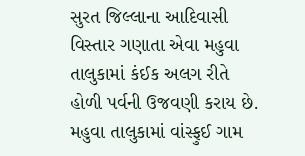સુરત જિલ્લાના આદિવાસી વિસ્તાર ગણાતા એવા મહુવા તાલુકામાં કંઈક અલગ રીતે હોળી પર્વની ઉજવણી કરાય છે. મહુવા તાલુકામાં વાંસ્ફુઈ ગામ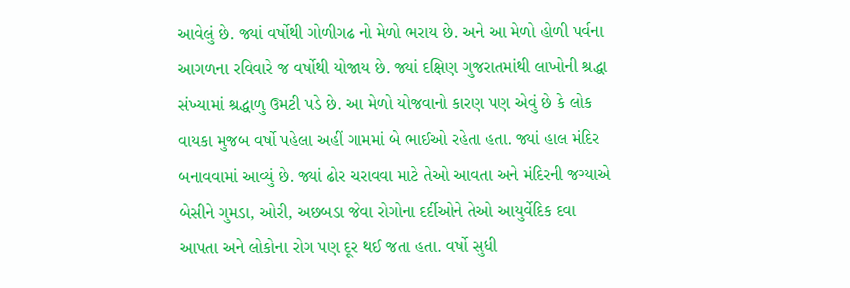આવેલું છે. જ્યાં વર્ષોથી ગોળીગઢ નો મેળો ભરાય છે. અને આ મેળો હોળી પર્વના આગળના રવિવારે જ વર્ષોથી યોજાય છે. જ્યાં દક્ષિણ ગુજરાતમાંથી લાખોની શ્રદ્ધા સંખ્યામાં શ્રદ્ધાળુ ઉમટી પડે છે. આ મેળો યોજવાનો કારણ પણ એવું છે કે લોક વાયકા મુજબ વર્ષો પહેલા અહીં ગામમાં બે ભાઈઓ રહેતા હતા. જ્યાં હાલ મંદિર બનાવવામાં આવ્યું છે. જ્યાં ઢોર ચરાવવા માટે તેઓ આવતા અને મંદિરની જગ્યાએ બેસીને ગુમડા, ઓરી, અછબડા જેવા રોગોના દર્દીઓને તેઓ આયુર્વેદિક દવા આપતા અને લોકોના રોગ પણ દૂર થઈ જતા હતા. વર્ષો સુધી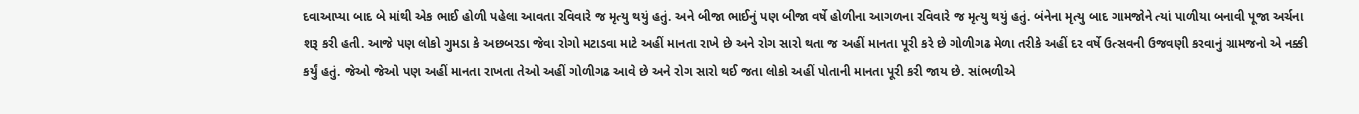દવાઆપ્યા બાદ બે માંથી એક ભાઈ હોળી પહેલા આવતા રવિવારે જ મૃત્યુ થયું હતું. અને બીજા ભાઈનું પણ બીજા વર્ષે હોળીના આગળના રવિવારે જ મૃત્યુ થયું હતું. બંનેના મૃત્યુ બાદ ગામજોને ત્યાં પાળીયા બનાવી પૂજા અર્ચના શરૂ કરી હતી. આજે પણ લોકો ગુમડા કે અછબરડા જેવા રોગો મટાડવા માટે અહીં માનતા રાખે છે અને રોગ સારો થતા જ અહીં માનતા પૂરી કરે છે ગોળીગઢ મેળા તરીકે અહીં દર વર્ષે ઉત્સવની ઉજવણી કરવાનું ગ્રામજનો એ નક્કી કર્યું હતું. જેઓ જેઓ પણ અહીં માનતા રાખતા તેઓ અહીં ગોળીગઢ આવે છે અને રોગ સારો થઈ જતા લોકો અહીં પોતાની માનતા પૂરી કરી જાય છે. સાંભળીએ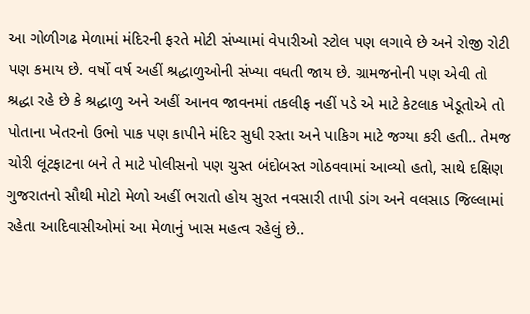આ ગોળીગઢ મેળામાં મંદિરની ફરતે મોટી સંખ્યામાં વેપારીઓ સ્ટોલ પણ લગાવે છે અને રોજી રોટી પણ કમાય છે. વર્ષો વર્ષ અહીં શ્રદ્ધાળુઓની સંખ્યા વધતી જાય છે. ગ્રામજનોની પણ એવી તો શ્રદ્ધા રહે છે કે શ્રદ્ધાળુ અને અહીં આનવ જાવનમાં તકલીફ નહીં પડે એ માટે કેટલાક ખેડૂતોએ તો પોતાના ખેતરનો ઉભો પાક પણ કાપીને મંદિર સુધી રસ્તા અને પાકિગ માટે જગ્યા કરી હતી.. તેમજ ચોરી લૂંટફાટના બને તે માટે પોલીસનો પણ ચુસ્ત બંદોબસ્ત ગોઠવવામાં આવ્યો હતો, સાથે દક્ષિણ ગુજરાતનો સૌથી મોટો મેળો અહીં ભરાતો હોય સુરત નવસારી તાપી ડાંગ અને વલસાડ જિલ્લામાં રહેતા આદિવાસીઓમાં આ મેળાનું ખાસ મહત્વ રહેલું છે..